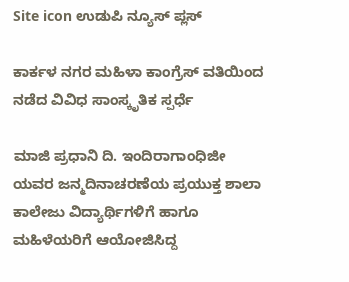Site icon ಉಡುಪಿ ನ್ಯೂಸ್ ಪ್ಲಸ್

ಕಾರ್ಕಳ ನಗರ ಮಹಿಳಾ ಕಾಂಗ್ರೆಸ್ ವತಿಯಿಂದ ನಡೆದ ವಿವಿಧ ಸಾಂಸ್ಕೃತಿಕ ಸ್ಪರ್ಧೆ

ಮಾಜಿ ಪ್ರಧಾನಿ ದಿ. ಇಂದಿರಾಗಾಂಧಿಜೀ ಯವರ ಜನ್ಮದಿನಾಚರಣೆಯ ಪ್ರಯುಕ್ತ ಶಾಲಾ ಕಾಲೇಜು ವಿದ್ಯಾರ್ಥಿಗಳಿಗೆ ಹಾಗೂ ಮಹಿಳೆಯರಿಗೆ ಆಯೋಜಿಸಿದ್ದ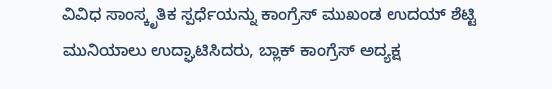ವಿವಿಧ ಸಾಂಸ್ಕೃತಿಕ ಸ್ಪರ್ಧೆಯನ್ನು ಕಾಂಗ್ರೆಸ್ ‌ಮುಖಂಡ ಉದಯ್ ಶೆಟ್ಟಿ ಮುನಿಯಾಲು ಉದ್ಘಾಟಿಸಿದರು, ಬ್ಲಾಕ್ ಕಾಂಗ್ರೆಸ್ ಅದ್ಯಕ್ಷ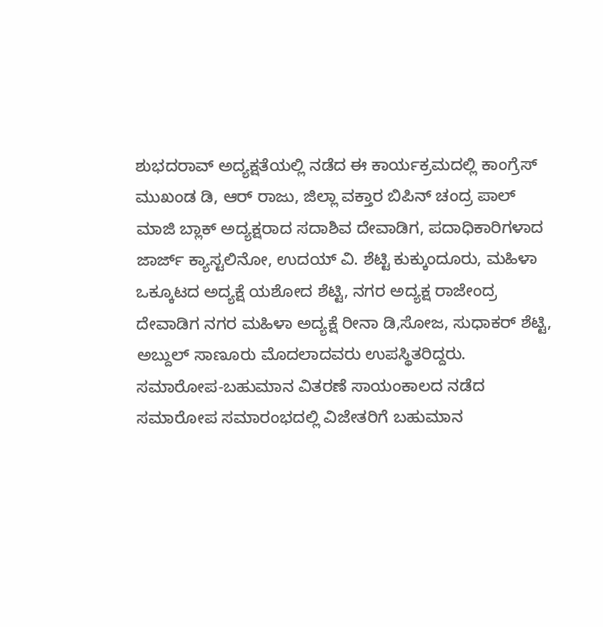ಶುಭದರಾವ್ ಅದ್ಯಕ್ಷತೆಯಲ್ಲಿ ನಡೆದ ಈ ಕಾರ್ಯಕ್ರಮದಲ್ಲಿ ಕಾಂಗ್ರೆಸ್ ಮುಖಂಡ ಡಿ, ಆರ್ ರಾಜು, ಜಿಲ್ಲಾ ವಕ್ತಾರ ಬಿಪಿನ್ ಚಂದ್ರ ಪಾಲ್ ಮಾಜಿ ಬ್ಲಾಕ್ ಅದ್ಯಕ್ಷರಾದ ಸದಾಶಿವ ದೇವಾಡಿಗ, ಪದಾಧಿಕಾರಿಗಳಾದ ಜಾರ್ಜ್ ಕ್ಯಾಸ್ಟಲಿನೋ, ಉದಯ್ ವಿ. ಶೆಟ್ಟಿ ಕುಕ್ಕುಂದೂರು, ಮಹಿಳಾ ಒಕ್ಕೂಟದ ಅದ್ಯಕ್ಷೆ ಯಶೋದ ಶೆಟ್ಟಿ, ನಗರ ಅದ್ಯಕ್ಷ ರಾಜೇಂದ್ರ ದೇವಾಡಿಗ ನಗರ ಮಹಿಳಾ ಅದ್ಯಕ್ಷೆ ರೀನಾ ಡಿ,ಸೋಜ, ಸುಧಾಕರ್ ಶೆಟ್ಟಿ, ಅಬ್ದುಲ್ ಸಾಣೂರು ಮೊದಲಾದವರು ಉಪಸ್ಥಿತರಿದ್ದರು. ಸಮಾರೋಪ-ಬಹುಮಾನ ವಿತರಣೆ ಸಾಯಂಕಾಲದ ನಡೆದ ಸಮಾರೋಪ ಸಮಾರಂಭದಲ್ಲಿ ವಿಜೇತರಿಗೆ ಬಹುಮಾನ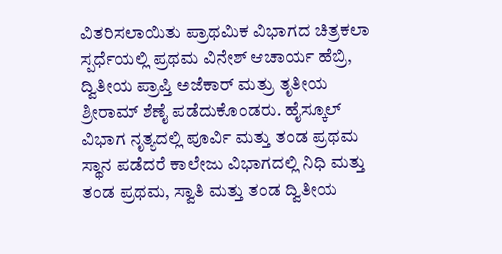ವಿತರಿಸಲಾಯಿತು ಪ್ರಾಥಮಿಕ ವಿಭಾಗದ ಚಿತ್ರಕಲಾ ಸ್ಪರ್ಧೆಯಲ್ಲಿ ಪ್ರಥಮ ವಿನೇಶ್ ಆಚಾರ್ಯ ಹೆಬ್ರಿ, ದ್ವಿತೀಯ ಪ್ರಾಪ್ತಿ ಅಜೆಕಾರ್ ಮತ್ರು ತೃತೀಯ ಶ್ರೀರಾಮ್ ಶೆಣೈ ಪಡೆದುಕೊಂಡರು. ಹೈಸ್ಕೂಲ್ ವಿಭಾಗ ನೃತ್ಯದಲ್ಲಿ ಪೂರ್ವಿ ಮತ್ತು ತಂಡ ಪ್ರಥಮ ಸ್ಥಾನ ಪಡೆದರೆ ಕಾಲೇಜು ವಿಭಾಗದಲ್ಲಿ ನಿಧಿ ಮತ್ತು ತಂಡ ಪ್ರಥಮ, ಸ್ವಾತಿ ಮತ್ತು ತಂಡ ದ್ವಿತೀಯ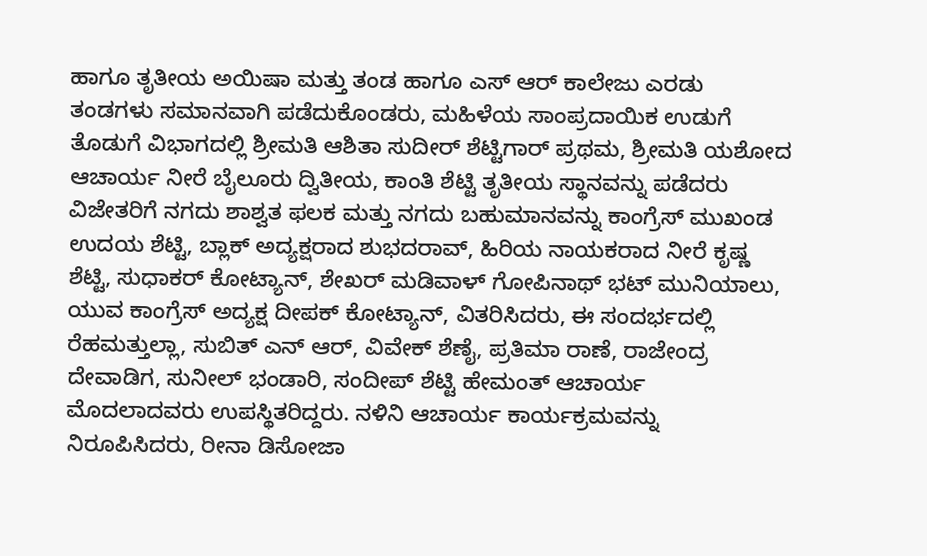ಹಾಗೂ ತೃತೀಯ ಅಯಿಷಾ ಮತ್ತು ತಂಡ ಹಾಗೂ ಎಸ್ ಆರ್ ಕಾಲೇಜು ಎರಡು ತಂಡಗಳು ಸಮಾನವಾಗಿ ಪಡೆದುಕೊಂಡರು, ಮಹಿಳೆಯ ಸಾಂಪ್ರದಾಯಿಕ ಉಡುಗೆ ತೊಡುಗೆ ವಿಭಾಗದಲ್ಲಿ ಶ್ರೀಮತಿ ಆಶಿತಾ ಸುದೀರ್ ಶೆಟ್ಟಿಗಾರ್ ಪ್ರಥಮ, ಶ್ರೀಮತಿ ಯಶೋದ ಆಚಾರ್ಯ ನೀರೆ ಬೈಲೂರು ದ್ವಿತೀಯ, ಕಾಂತಿ ಶೆಟ್ಟಿ ತೃತೀಯ ಸ್ಥಾನವನ್ನು ಪಡೆದರು ವಿಜೇತರಿಗೆ ನಗದು ಶಾಶ್ವತ ಫಲಕ ಮತ್ತು ನಗದು ಬಹುಮಾನವನ್ನು ಕಾಂಗ್ರೆಸ್ ಮುಖಂಡ ಉದಯ ಶೆಟ್ಟಿ, ಬ್ಲಾಕ್ ಅದ್ಯಕ್ಷರಾದ ಶುಭದರಾವ್, ಹಿರಿಯ ನಾಯಕರಾದ ನೀರೆ ಕೃಷ್ಣ ಶೆಟ್ಟಿ, ಸುಧಾಕರ್ ಕೋಟ್ಯಾನ್, ಶೇಖರ್ ಮಡಿವಾಳ್ ಗೋಪಿನಾಥ್ ‌ಭಟ್ ಮುನಿಯಾಲು, ಯುವ ಕಾಂಗ್ರೆಸ್ ಅದ್ಯಕ್ಷ ದೀಪಕ್ ಕೋಟ್ಯಾನ್, ವಿತರಿಸಿದರು, ಈ ಸಂದರ್ಭದಲ್ಲಿ ರೆಹಮತ್ತುಲ್ಲಾ, ಸುಬಿತ್ ಎನ್ ಆರ್, ವಿವೇಕ್ ಶೆಣೈ, ಪ್ರತಿಮಾ ರಾಣೆ, ರಾಜೇಂದ್ರ ದೇವಾಡಿಗ, ಸುನೀಲ್ ಭಂಡಾರಿ, ಸಂದೀಪ್ ಶೆಟ್ಟಿ ಹೇಮಂತ್ ಆಚಾರ್ಯ ಮೊದಲಾದವರು ಉಪಸ್ಥಿತರಿದ್ದರು. ನಳಿನಿ ಆಚಾರ್ಯ ಕಾರ್ಯಕ್ರಮವನ್ನು ನಿರೂಪಿಸಿದರು, ರೀನಾ ಡಿಸೋಜಾ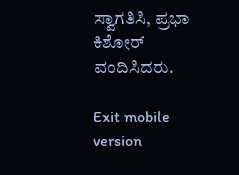ಸ್ವಾಗತಿಸಿ, ಪ್ರಭಾ ಕಿಶೋರ್ ವಂದಿಸಿದರು.

Exit mobile version